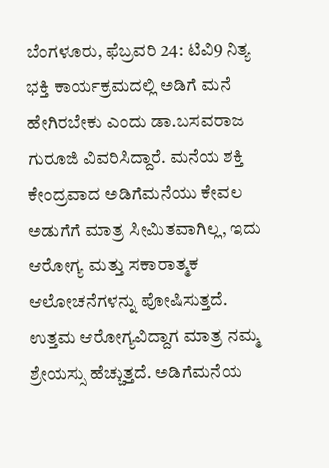ಬೆಂಗಳೂರು, ಫೆಬ್ರವರಿ 24: ಟಿವಿ9 ನಿತ್ಯ ಭಕ್ತಿ ಕಾರ್ಯಕ್ರಮದಲ್ಲಿ ಅಡಿಗೆ ಮನೆ ಹೇಗಿರಬೇಕು ಎಂದು ಡಾ.ಬಸವರಾಜ ಗುರೂಜಿ ವಿವರಿಸಿದ್ದಾರೆ. ಮನೆಯ ಶಕ್ತಿ ಕೇಂದ್ರವಾದ ಅಡಿಗೆಮನೆಯು ಕೇವಲ ಅಡುಗೆಗೆ ಮಾತ್ರ ಸೀಮಿತವಾಗಿಲ್ಲ, ಇದು ಆರೋಗ್ಯ ಮತ್ತು ಸಕಾರಾತ್ಮಕ ಆಲೋಚನೆಗಳನ್ನು ಪೋಷಿಸುತ್ತದೆ. ಉತ್ತಮ ಆರೋಗ್ಯವಿದ್ದಾಗ ಮಾತ್ರ ನಮ್ಮ ಶ್ರೇಯಸ್ಸು ಹೆಚ್ಚುತ್ತದೆ. ಅಡಿಗೆಮನೆಯ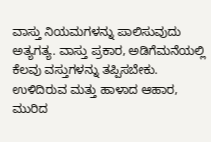ವಾಸ್ತು ನಿಯಮಗಳನ್ನು ಪಾಲಿಸುವುದು ಅತ್ಯಗತ್ಯ. ವಾಸ್ತು ಪ್ರಕಾರ, ಅಡಿಗೆಮನೆಯಲ್ಲಿ ಕೆಲವು ವಸ್ತುಗಳನ್ನು ತಪ್ಪಿಸಬೇಕು. ಉಳಿದಿರುವ ಮತ್ತು ಹಾಳಾದ ಆಹಾರ, ಮುರಿದ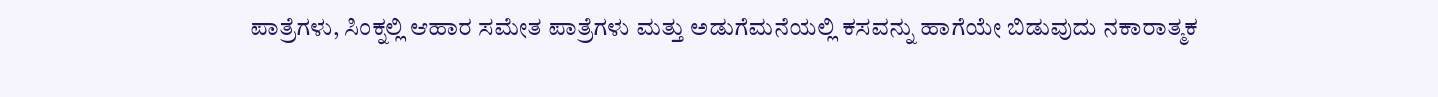ಪಾತ್ರೆಗಳು, ಸಿಂಕ್ನಲ್ಲಿ ಆಹಾರ ಸಮೇತ ಪಾತ್ರೆಗಳು ಮತ್ತು ಅಡುಗೆಮನೆಯಲ್ಲಿ ಕಸವನ್ನು ಹಾಗೆಯೇ ಬಿಡುವುದು ನಕಾರಾತ್ಮಕ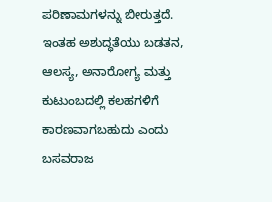ಪರಿಣಾಮಗಳನ್ನು ಬೀರುತ್ತದೆ. ಇಂತಹ ಅಶುದ್ಧತೆಯು ಬಡತನ, ಆಲಸ್ಯ, ಅನಾರೋಗ್ಯ ಮತ್ತು ಕುಟುಂಬದಲ್ಲಿ ಕಲಹಗಳಿಗೆ ಕಾರಣವಾಗಬಹುದು ಎಂದು ಬಸವರಾಜ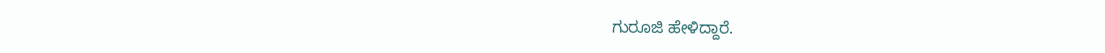ಗುರೂಜಿ ಹೇಳಿದ್ದಾರೆ.